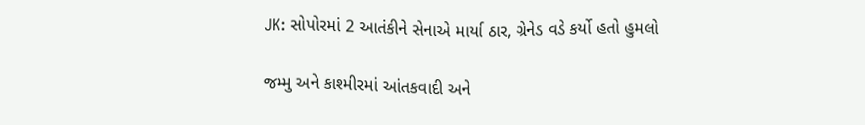JK: સોપોરમાં 2 આતંકીને સેનાએ માર્યા ઠાર, ગ્રેનેડ વડે કર્યો હતો હુમલો

જમ્મુ અને કાશ્મીરમાં આંતકવાદી અને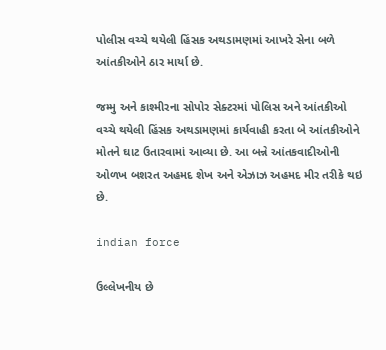પોલીસ વચ્ચે થયેલી હિંસક અથડામણમાં આખરે સેના બળે આંતકીઓને ઠાર માર્યા છે.

જમ્મુ અને કાશ્મીરના સોપોર સેક્ટરમાં પોલિસ અને આંતકીઓ વચ્ચે થયેલી હિંસક અથડામણમાં કાર્યવાહી કરતા બે આંતકીઓને મોતને ઘાટ ઉતારવામાં આવ્યા છે. આ બન્ને આંતકવાદીઓની ઓળખ બશરત અહમદ શેખ અને એઝાઝ અહમદ મીર તરીકે થઇ છે.

indian force

ઉલ્લેખનીય છે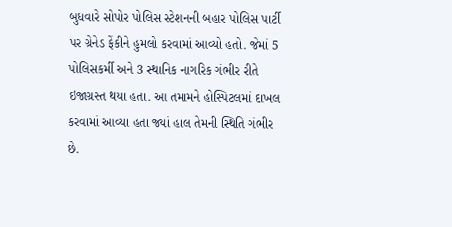બુધવારે સોપોર પોલિસ સ્ટેશનની બહાર પોલિસ પાર્ટી પર ગ્રેનેડ ફેંકીને હુમલો કરવામાં આવ્યો હતો. જેમાં 5 પોલિસકર્મી અને 3 સ્થાનિક નાગરિક ગંભીર રીતે ઇજાગ્રસ્ત થયા હતા. આ તમામને હોસ્પિટલમાં દાખલ કરવામાં આવ્યા હતા જ્યાં હાલ તેમની સ્થિતિ ગંભીર છે.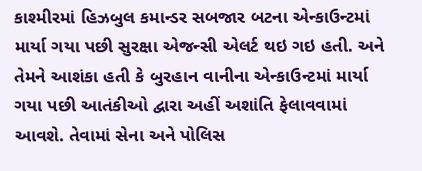કાશ્મીરમાં હિઝબુલ કમાન્ડર સબજાર બટના એન્કાઉન્ટમાં માર્યા ગયા પછી સુરક્ષા એજન્સી એલર્ટ થઇ ગઇ હતી. અને તેમને આશંકા હતી કે બુરહાન વાનીના એન્કાઉન્ટમાં માર્યા ગયા પછી આતંકીઓ દ્વારા અહીં અશાંતિ ફેલાવવામાં આવશે. તેવામાં સેના અને પોલિસ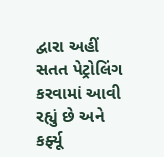દ્વારા અહીં સતત પેટ્રોલિંગ કરવામાં આવી રહ્યું છે અને કર્ફ્યૂ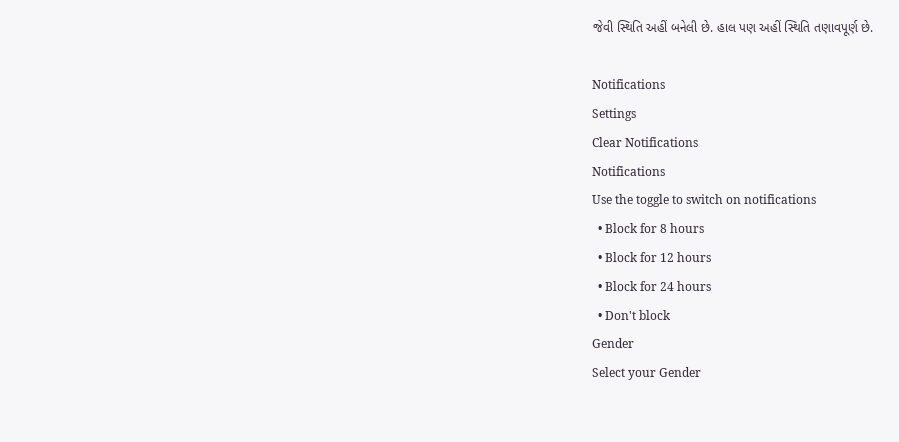જેવી સ્થિતિ અહીં બનેલી છે. હાલ પણ અહીં સ્થિતિ તણાવપૂર્ણ છે.

Notifications
Settings
Clear Notifications
Notifications
Use the toggle to switch on notifications
  • Block for 8 hours
  • Block for 12 hours
  • Block for 24 hours
  • Don't block
Gender
Select your Gender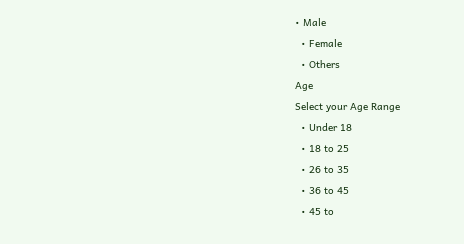• Male
  • Female
  • Others
Age
Select your Age Range
  • Under 18
  • 18 to 25
  • 26 to 35
  • 36 to 45
  • 45 to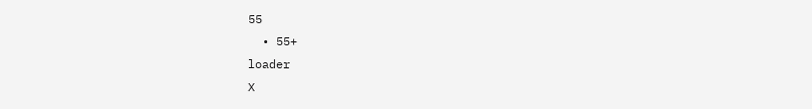55
  • 55+
loader
X